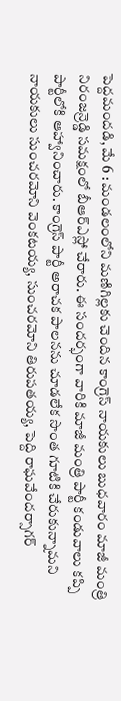పెద్దమందడి, మే 6 : మండలంలోని మణిగిల్లకు చెందిన కాంగ్రెస్ నాయకులు బుధవారం మాజీ మంత్రి నిరంజన్రెడ్డి సమక్షంలో బీఆర్ఎస్లో చేరారు. ఈ సందర్భంగా వారికి మాజీ మంత్రి పార్టీ కండువాలు కప్పి పార్టీలోకి ఆహ్వానించారు. కాంగ్రెస్ పార్టీ అరాచక పాలనను చూడలేక సొంత గూటికి చేరుకున్నామని నాయకులు సుంచరమోని వెంకటయ్య, సుంచరమోని తిరుపతయ్య, పెద్ది రాఘవేందర్సాగర్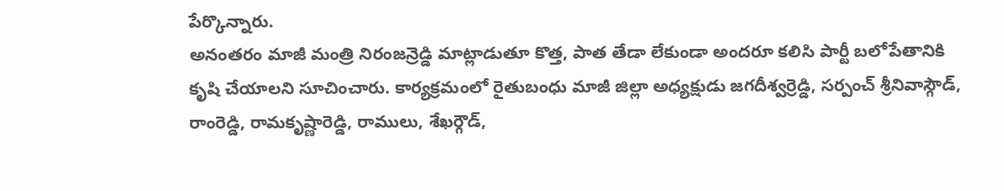పేర్కొన్నారు.
అనంతరం మాజీ మంత్రి నిరంజన్రెడ్డి మాట్లాడుతూ కొత్త, పాత తేడా లేకుండా అందరూ కలిసి పార్టీ బలోపేతానికి కృషి చేయాలని సూచించారు. కార్యక్రమంలో రైతుబంధు మాజీ జిల్లా అధ్యక్షుడు జగదీశ్వర్రెడ్డి, సర్పంచ్ శ్రీనివాస్గౌడ్, రాంరెడ్డి, రామకృష్ణారెడ్డి, రాములు, శేఖర్గౌడ్,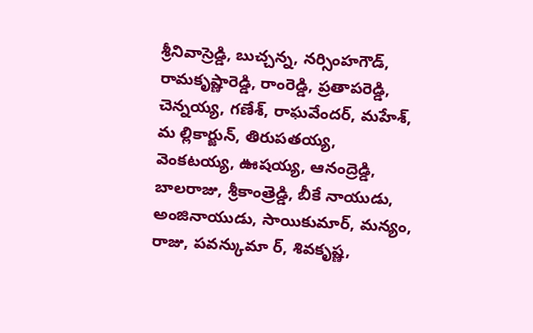శ్రీనివాస్రెడ్డి, బుచ్చన్న, నర్సింహగౌడ్, రామకృష్ణారెడ్డి, రాంరెడ్డి, ప్రతాపరెడ్డి, చెన్నయ్య, గణేశ్, రాఘవేందర్, మహేశ్, మ ల్లికార్జున్, తిరుపతయ్య, వెంకటయ్య, ఊషయ్య, ఆనంద్రెడ్డి, బాలరాజు, శ్రీకాంత్రెడ్డి, బీకే నాయుడు, అంజినాయుడు, సాయికుమార్, మన్యం, రాజు, పవన్కుమా ర్, శివకృష్ణ,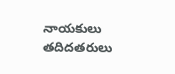నాయకులు తదిదతరులు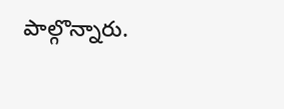పాల్గొన్నారు.